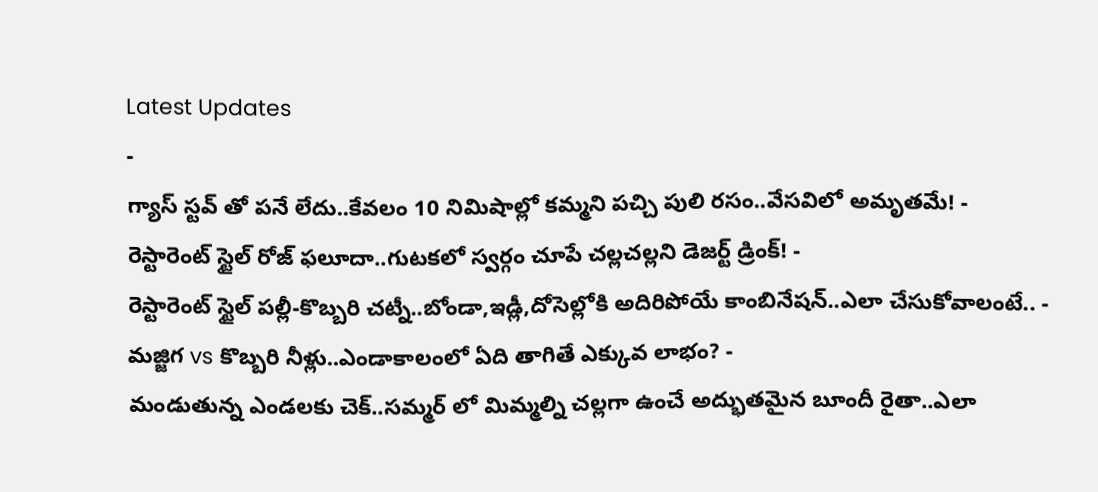Latest Updates
-
గ్యాస్ స్టవ్ తో పనే లేదు..కేవలం 10 నిమిషాల్లో కమ్మని పచ్చి పులి రసం..వేసవిలో అమృతమే! -
రెస్టారెంట్ స్టైల్ రోజ్ ఫలూదా..గుటకలో స్వర్గం చూపే చల్లచల్లని డెజర్ట్ డ్రింక్! -
రెస్టారెంట్ స్టైల్ పల్లీ-కొబ్బరి చట్నీ..బోండా,ఇడ్లీ,దోసెల్లోకి అదిరిపోయే కాంబినేషన్..ఎలా చేసుకోవాలంటే.. -
మజ్జిగ vs కొబ్బరి నీళ్లు..ఎండాకాలంలో ఏది తాగితే ఎక్కువ లాభం? -
మండుతున్న ఎండలకు చెక్..సమ్మర్ లో మిమ్మల్ని చల్లగా ఉంచే అద్భుతమైన బూందీ రైతా..ఎలా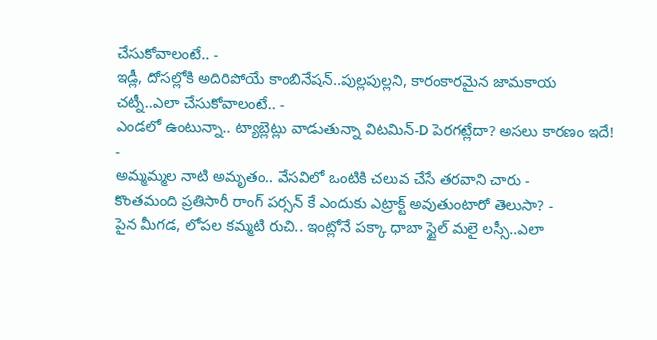చేసుకోవాలంటే.. -
ఇడ్లీ, దోసల్లోకి అదిరిపోయే కాంబినేషన్..పుల్లపుల్లని, కారంకారమైన జామకాయ చట్నీ..ఎలా చేసుకోవాలంటే.. -
ఎండలో ఉంటున్నా.. ట్యాబ్లెట్లు వాడుతున్నా విటమిన్-D పెరగట్లేదా? అసలు కారణం ఇదే! -
అమ్మమ్మల నాటి అమృతం.. వేసవిలో ఒంటికి చలువ చేసే తరవాని చారు -
కొంతమంది ప్రతిసారీ రాంగ్ పర్సన్ కే ఎందుకు ఎట్రాక్ట్ అవుతుంటారో తెలుసా? -
పైన మీగడ, లోపల కమ్మటి రుచి.. ఇంట్లోనే పక్కా ధాబా స్టైల్ మలై లస్సీ..ఎలా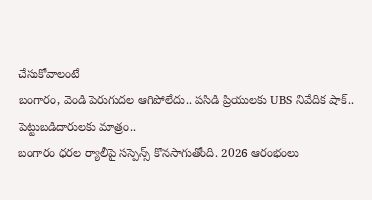చేసుకోవాలంటే
బంగారం, వెండి పెరుగుదల ఆగిపోలేదు.. పసిడి ప్రియులకు UBS నివేదిక షాక్.. పెట్టుబడిదారులకు మాత్రం..
బంగారం ధరల ర్యాలీపై సస్పెన్స్ కొనసాగుతోంది. 2026 ఆరంభంలు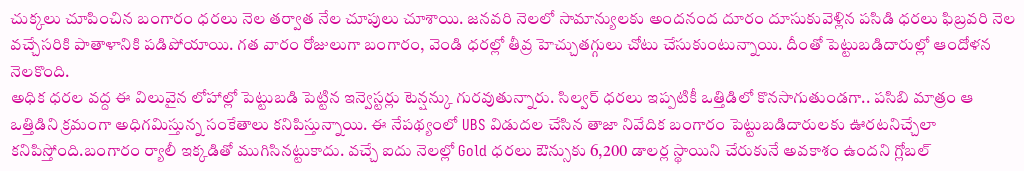చుక్కలు చూపించిన బంగారం ధరలు నెల తర్వాత నేల చూపులు చూశాయి. జనవరి నెలలో సామాన్యులకు అందనంద దూరం దూసుకువెళ్లిన పసిడి ధరలు ఫిబ్రవరి నెల వచ్చేసరికి పాతాళానికి పడిపోయాయి. గత వారం రోజులుగా బంగారం, వెండి ధరల్లో తీవ్ర హెచ్చుతగ్గులు చోటు చేసుకుంటున్నాయి. దీంతో పెట్టుబడిదారుల్లో ఆందోళన నెలకొంది.
అధిక ధరల వద్ద ఈ విలువైన లోహాల్లో పెట్టుబడి పెట్టిన ఇన్వెస్టర్లు టెన్షన్కు గురవుతున్నారు. సిల్వర్ ధరలు ఇప్పటికీ ఒత్తిడిలో కొనసాగుతుండగా.. పసిబి మాత్రం ఆ ఒత్తిడిని క్రమంగా అధిగమిస్తున్న సంకేతాలు కనిపిస్తున్నాయి. ఈ నేపథ్యంలో UBS విడుదల చేసిన తాజా నివేదిక బంగారం పెట్టుబడిదారులకు ఊరటనిచ్చేలా కనిపిస్తోంది.బంగారం ర్యాలీ ఇక్కడితో ముగిసినట్టుకాదు. వచ్చే ఐదు నెలల్లో Gold ధరలు ఔన్సుకు 6,200 డాలర్ల స్థాయిని చేరుకునే అవకాశం ఉందని గ్లోబల్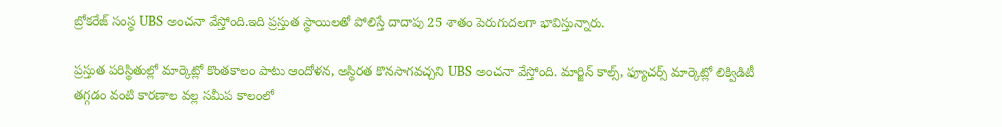బ్రోకరేజ్ సంస్థ UBS అంచనా వేస్తోంది.ఇది ప్రస్తుత స్థాయిలతో పోలిస్తే దాదాపు 25 శాతం పెరుగుదలగా భావిస్తున్నారు.

ప్రస్తుత పరిస్థితుల్లో మార్కెట్లో కొంతకాలం పాటు ఆందోళన, అస్థిరత కొనసాగవచ్చని UBS అంచనా వేస్తోంది. మార్జిన్ కాల్స్, ఫ్యూచర్స్ మార్కెట్లో లిక్విడిటీ తగ్గడం వంటి కారణాల వల్ల సమీప కాలంలో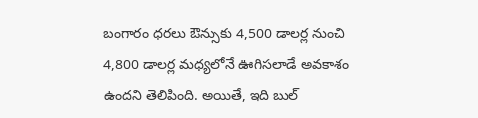బంగారం ధరలు ఔన్సుకు 4,500 డాలర్ల నుంచి 4,800 డాలర్ల మధ్యలోనే ఊగిసలాడే అవకాశం ఉందని తెలిపింది. అయితే, ఇది బుల్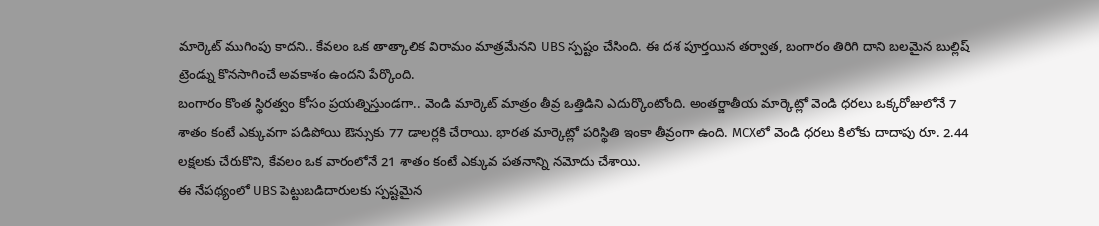మార్కెట్ ముగింపు కాదని.. కేవలం ఒక తాత్కాలిక విరామం మాత్రమేనని UBS స్పష్టం చేసింది. ఈ దశ పూర్తయిన తర్వాత, బంగారం తిరిగి దాని బలమైన బుల్లిష్ ట్రెండ్ను కొనసాగించే అవకాశం ఉందని పేర్కొంది.
బంగారం కొంత స్థిరత్వం కోసం ప్రయత్నిస్తుండగా.. వెండి మార్కెట్ మాత్రం తీవ్ర ఒత్తిడిని ఎదుర్కొంటోంది. అంతర్జాతీయ మార్కెట్లో వెండి ధరలు ఒక్కరోజులోనే 7 శాతం కంటే ఎక్కువగా పడిపోయి ఔన్సుకు 77 డాలర్లకి చేరాయి. భారత మార్కెట్లో పరిస్థితి ఇంకా తీవ్రంగా ఉంది. MCXలో వెండి ధరలు కిలోకు దాదాపు రూ. 2.44 లక్షలకు చేరుకొని, కేవలం ఒక వారంలోనే 21 శాతం కంటే ఎక్కువ పతనాన్ని నమోదు చేశాయి.
ఈ నేపథ్యంలో UBS పెట్టుబడిదారులకు స్పష్టమైన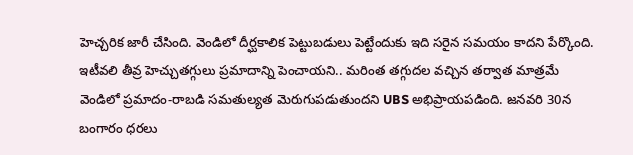హెచ్చరిక జారీ చేసింది. వెండిలో దీర్ఘకాలిక పెట్టుబడులు పెట్టేందుకు ఇది సరైన సమయం కాదని పేర్కొంది. ఇటీవలి తీవ్ర హెచ్చుతగ్గులు ప్రమాదాన్ని పెంచాయని.. మరింత తగ్గుదల వచ్చిన తర్వాత మాత్రమే వెండిలో ప్రమాదం-రాబడి సమతుల్యత మెరుగుపడుతుందని UBS అభిప్రాయపడింది. జనవరి 30న బంగారం ధరలు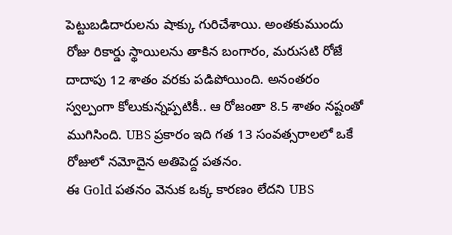పెట్టుబడిదారులను షాక్కు గురిచేశాయి. అంతకుముందు రోజు రికార్డు స్థాయిలను తాకిన బంగారం, మరుసటి రోజే దాదాపు 12 శాతం వరకు పడిపోయింది. అనంతరం స్వల్పంగా కోలుకున్నప్పటికీ.. ఆ రోజంతా 8.5 శాతం నష్టంతో ముగిసింది. UBS ప్రకారం ఇది గత 13 సంవత్సరాలలో ఒకే రోజులో నమోదైన అతిపెద్ద పతనం.
ఈ Gold పతనం వెనుక ఒక్క కారణం లేదని UBS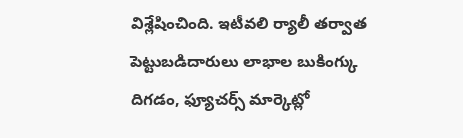విశ్లేషించింది. ఇటీవలి ర్యాలీ తర్వాత పెట్టుబడిదారులు లాభాల బుకింగ్కు దిగడం, ఫ్యూచర్స్ మార్కెట్లో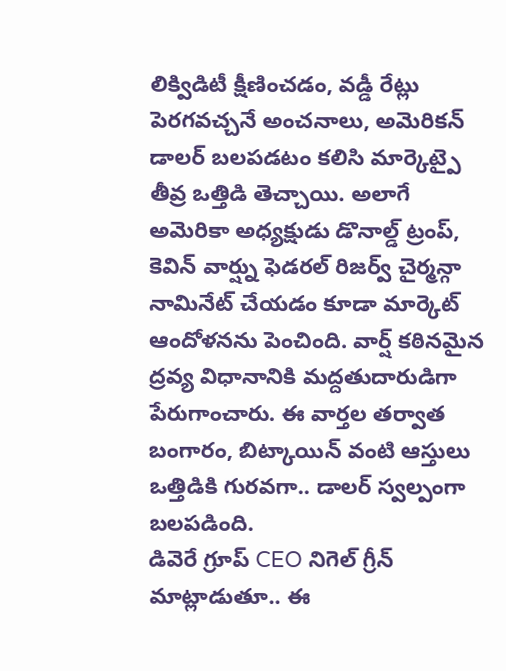లిక్విడిటీ క్షీణించడం, వడ్డీ రేట్లు పెరగవచ్చనే అంచనాలు, అమెరికన్ డాలర్ బలపడటం కలిసి మార్కెట్పై తీవ్ర ఒత్తిడి తెచ్చాయి. అలాగే అమెరికా అధ్యక్షుడు డొనాల్డ్ ట్రంప్, కెవిన్ వార్ష్ను ఫెడరల్ రిజర్వ్ చైర్మన్గా నామినేట్ చేయడం కూడా మార్కెట్ ఆందోళనను పెంచింది. వార్ష్ కఠినమైన ద్రవ్య విధానానికి మద్దతుదారుడిగా పేరుగాంచారు. ఈ వార్తల తర్వాత బంగారం, బిట్కాయిన్ వంటి ఆస్తులు ఒత్తిడికి గురవగా.. డాలర్ స్వల్పంగా బలపడింది.
డివెరే గ్రూప్ CEO నిగెల్ గ్రీన్ మాట్లాడుతూ.. ఈ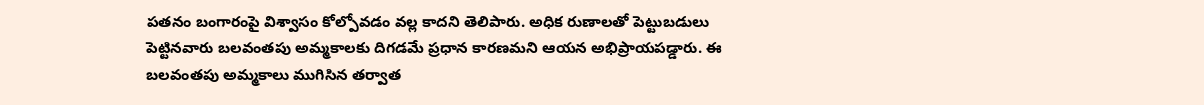పతనం బంగారంపై విశ్వాసం కోల్పోవడం వల్ల కాదని తెలిపారు. అధిక రుణాలతో పెట్టుబడులు పెట్టినవారు బలవంతపు అమ్మకాలకు దిగడమే ప్రధాన కారణమని ఆయన అభిప్రాయపడ్డారు. ఈ బలవంతపు అమ్మకాలు ముగిసిన తర్వాత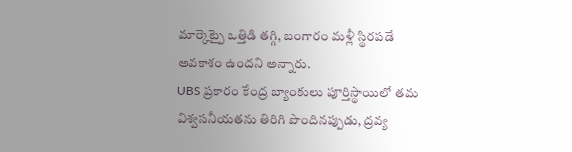మార్కెట్పై ఒత్తిడి తగ్గి, బంగారం మళ్లీ స్థిరపడే అవకాశం ఉందని అన్నారు.
UBS ప్రకారం కేంద్ర బ్యాంకులు పూర్తిస్థాయిలో తమ విశ్వసనీయతను తిరిగి పొందినప్పుడు, ద్రవ్య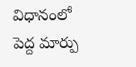విధానంలో పెద్ద మార్పు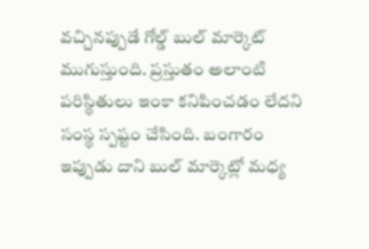వచ్చినప్పుడే గోల్డ్ బుల్ మార్కెట్ ముగుస్తుంది. ప్రస్తుతం అలాంటి పరిస్థితులు ఇంకా కనిపించడం లేదని సంస్థ స్పష్టం చేసింది. బంగారం ఇప్పుడు దాని బుల్ మార్కెట్లో మధ్య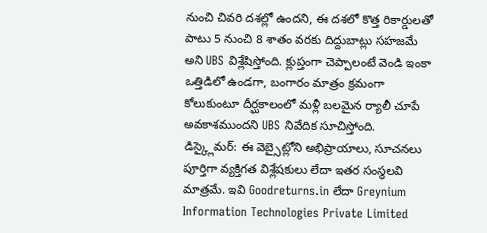నుంచి చివరి దశల్లో ఉందని, ఈ దశలో కొత్త రికార్డులతో పాటు 5 నుంచి 8 శాతం వరకు దిద్దుబాట్లు సహజమే అని UBS విశ్లేషిస్తోంది. క్లుప్తంగా చెప్పాలంటే వెండి ఇంకా ఒత్తిడిలో ఉండగా, బంగారం మాత్రం క్రమంగా కోలుకుంటూ దీర్ఘకాలంలో మళ్లీ బలమైన ర్యాలీ చూపే అవకాశముందని UBS నివేదిక సూచిస్తోంది.
డిస్క్లైమర్: ఈ వెబ్సైట్లోని అభిప్రాయాలు, సూచనలు పూర్తిగా వ్యక్తిగత విశ్లేషకులు లేదా ఇతర సంస్థలవి మాత్రమే. ఇవి Goodreturns.in లేదా Greynium Information Technologies Private Limited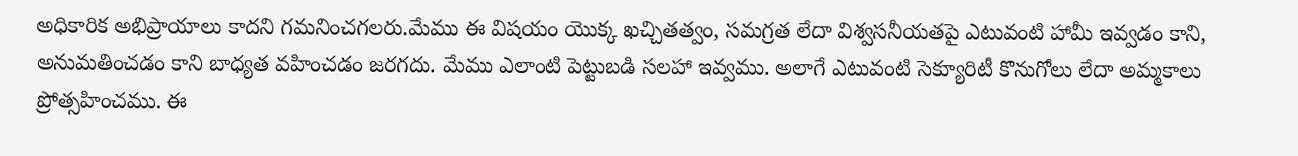అధికారిక అభిప్రాయాలు కాదని గమనించగలరు.మేము ఈ విషయం యొక్క ఖచ్చితత్వం, సమగ్రత లేదా విశ్వసనీయతపై ఎటువంటి హామీ ఇవ్వడం కాని, అనుమతించడం కాని బాధ్యత వహించడం జరగదు. మేము ఎలాంటి పెట్టుబడి సలహా ఇవ్వము. అలాగే ఎటువంటి సెక్యూరిటీ కొనుగోలు లేదా అమ్మకాలు ప్రోత్సహించము. ఈ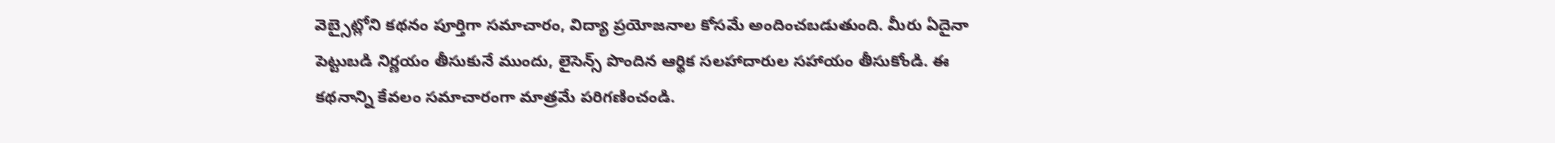వెబ్సైట్లోని కథనం పూర్తిగా సమాచారం, విద్యా ప్రయోజనాల కోసమే అందించబడుతుంది. మీరు ఏదైనా పెట్టుబడి నిర్ణయం తీసుకునే ముందు, లైసెన్స్ పొందిన ఆర్థిక సలహాదారుల సహాయం తీసుకోండి. ఈ కథనాన్ని కేవలం సమాచారంగా మాత్రమే పరిగణించండి.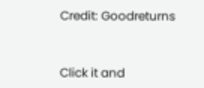Credit: Goodreturns



Click it and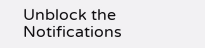Unblock the Notifications